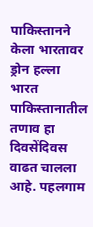पाकिस्तानने केला भारतावर ड्रोन हल्ला
भारत पाकिस्तानातील तणाव हा दिवसेंदिवस वाढत चालला आहे. पहलगाम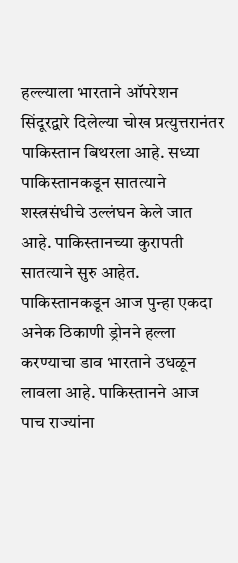हल्ल्याला भारताने ऑपरेशन सिंदूरद्वारे दिलेल्या चोख प्रत्युत्तरानंतर पाकिस्तान बिथरला आहे. सध्या पाकिस्तानकडून सातत्याने शस्त्रसंधीचे उल्लंघन केले जात आहे. पाकिस्तानच्या कुरापती सातत्याने सुरु आहेत. पाकिस्तानकडून आज पुन्हा एकदा अनेक ठिकाणी ड्रोनने हल्ला करण्याचा डाव भारताने उधळून लावला आहे. पाकिस्तानने आज पाच राज्यांना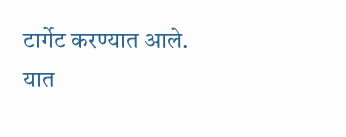टार्गेट करण्यात आले. यात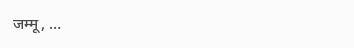जम्मू, …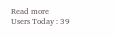Read more
Users Today : 39